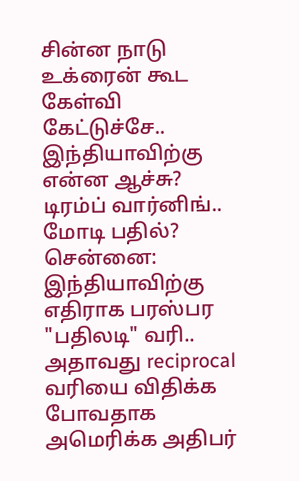சின்ன நாடு உக்ரைன் கூட கேள்வி கேட்டுச்சே.. இந்தியாவிற்கு என்ன ஆச்சு? டிரம்ப் வார்னிங்.. மோடி பதில்?
சென்னை: இந்தியாவிற்கு எதிராக பரஸ்பர "பதிலடி" வரி.. அதாவது reciprocal வரியை விதிக்க போவதாக அமெரிக்க அதிபர்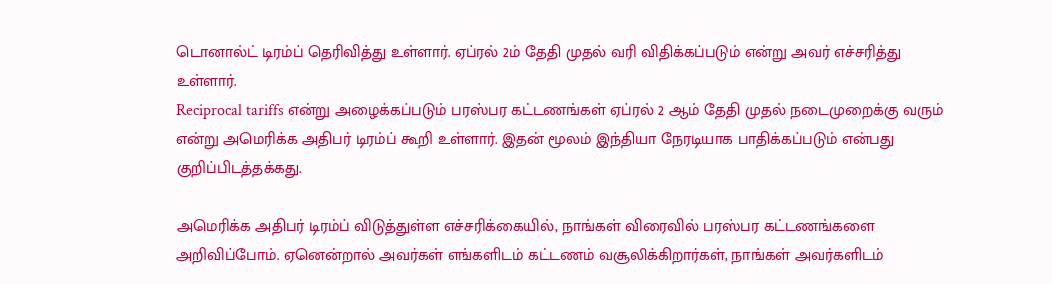டொனால்ட் டிரம்ப் தெரிவித்து உள்ளார். ஏப்ரல் 2ம் தேதி முதல் வரி விதிக்கப்படும் என்று அவர் எச்சரித்து உள்ளார்.
Reciprocal tariffs என்று அழைக்கப்படும் பரஸ்பர கட்டணங்கள் ஏப்ரல் 2 ஆம் தேதி முதல் நடைமுறைக்கு வரும் என்று அமெரிக்க அதிபர் டிரம்ப் கூறி உள்ளார். இதன் மூலம் இந்தியா நேரடியாக பாதிக்கப்படும் என்பது குறிப்பிடத்தக்கது.

அமெரிக்க அதிபர் டிரம்ப் விடுத்துள்ள எச்சரிக்கையில், நாங்கள் விரைவில் பரஸ்பர கட்டணங்களை அறிவிப்போம். ஏனென்றால் அவர்கள் எங்களிடம் கட்டணம் வசூலிக்கிறார்கள், நாங்கள் அவர்களிடம்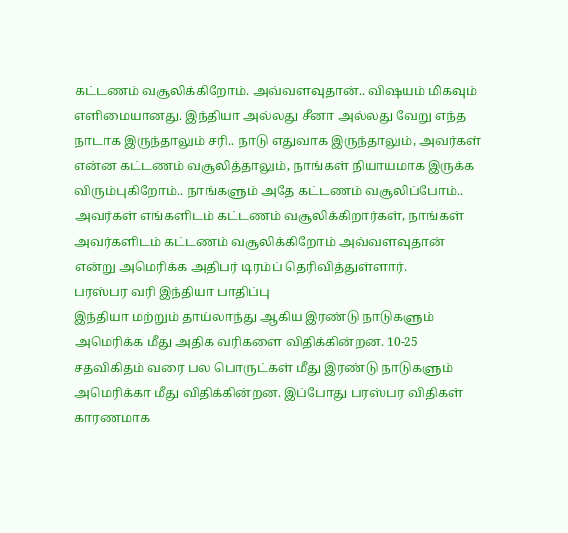கட்டணம் வசூலிக்கிறோம். அவ்வளவுதான்.. விஷயம் மிகவும் எளிமையானது. இந்தியா அல்லது சீனா அல்லது வேறு எந்த நாடாக இருந்தாலும் சரி.. நாடு எதுவாக இருந்தாலும், அவர்கள் என்ன கட்டணம் வசூலித்தாலும், நாங்கள் நியாயமாக இருக்க விரும்புகிறோம்.. நாங்களும் அதே கட்டணம் வசூலிப்போம்.. அவர்கள் எங்களிடம் கட்டணம் வசூலிக்கிறார்கள், நாங்கள் அவர்களிடம் கட்டணம் வசூலிக்கிறோம் அவ்வளவுதான் என்று அமெரிக்க அதிபர் டிரம்ப் தெரிவித்துள்ளார்.
பரஸ்பர வரி இந்தியா பாதிப்பு
இந்தியா மற்றும் தாய்லாந்து ஆகிய இரண்டு நாடுகளும் அமெரிக்க மீது அதிக வரிகளை விதிக்கின்றன. 10-25 சதவிகிதம் வரை பல பொருட்கள் மீது இரண்டு நாடுகளும் அமெரிக்கா மீது விதிக்கின்றன. இப்போது பரஸ்பர விதிகள் காரணமாக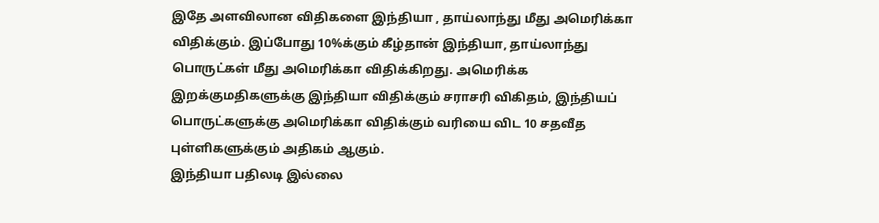இதே அளவிலான விதிகளை இந்தியா , தாய்லாந்து மீது அமெரிக்கா விதிக்கும். இப்போது 10%க்கும் கீழ்தான் இந்தியா, தாய்லாந்து பொருட்கள் மீது அமெரிக்கா விதிக்கிறது. அமெரிக்க இறக்குமதிகளுக்கு இந்தியா விதிக்கும் சராசரி விகிதம், இந்தியப் பொருட்களுக்கு அமெரிக்கா விதிக்கும் வரியை விட 10 சதவீத புள்ளிகளுக்கும் அதிகம் ஆகும்.
இந்தியா பதிலடி இல்லை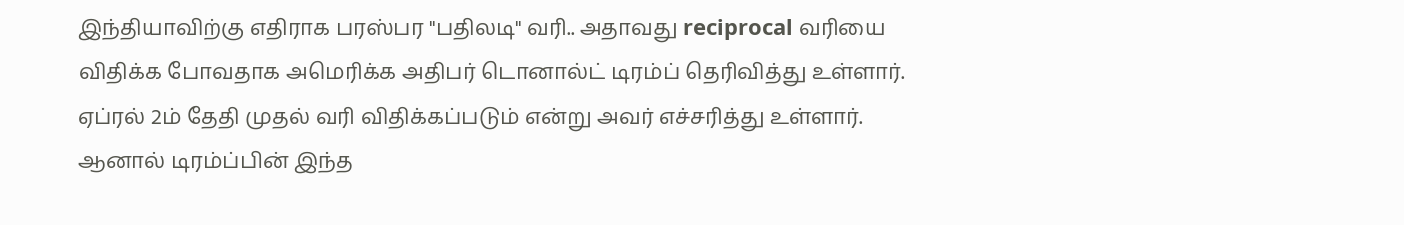இந்தியாவிற்கு எதிராக பரஸ்பர "பதிலடி" வரி.. அதாவது reciprocal வரியை விதிக்க போவதாக அமெரிக்க அதிபர் டொனால்ட் டிரம்ப் தெரிவித்து உள்ளார். ஏப்ரல் 2ம் தேதி முதல் வரி விதிக்கப்படும் என்று அவர் எச்சரித்து உள்ளார்.
ஆனால் டிரம்ப்பின் இந்த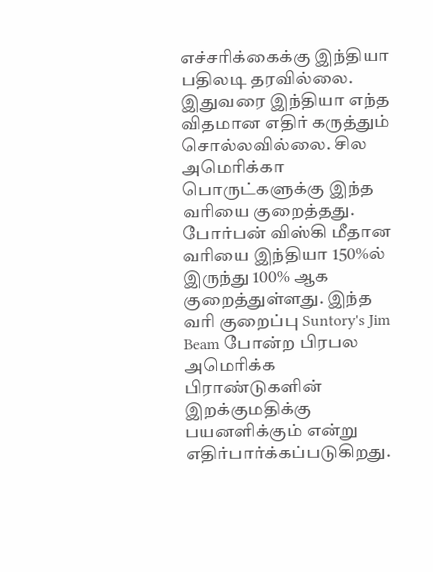எச்சரிக்கைக்கு இந்தியா பதிலடி தரவில்லை. இதுவரை இந்தியா எந்த விதமான எதிர் கருத்தும் சொல்லவில்லை. சில அமெரிக்கா பொருட்களுக்கு இந்த வரியை குறைத்தது. போர்பன் விஸ்கி மீதான வரியை இந்தியா 150%ல் இருந்து 100% ஆக குறைத்துள்ளது. இந்த வரி குறைப்பு Suntory's Jim Beam போன்ற பிரபல அமெரிக்க பிராண்டுகளின் இறக்குமதிக்கு பயனளிக்கும் என்று எதிர்பார்க்கப்படுகிறது.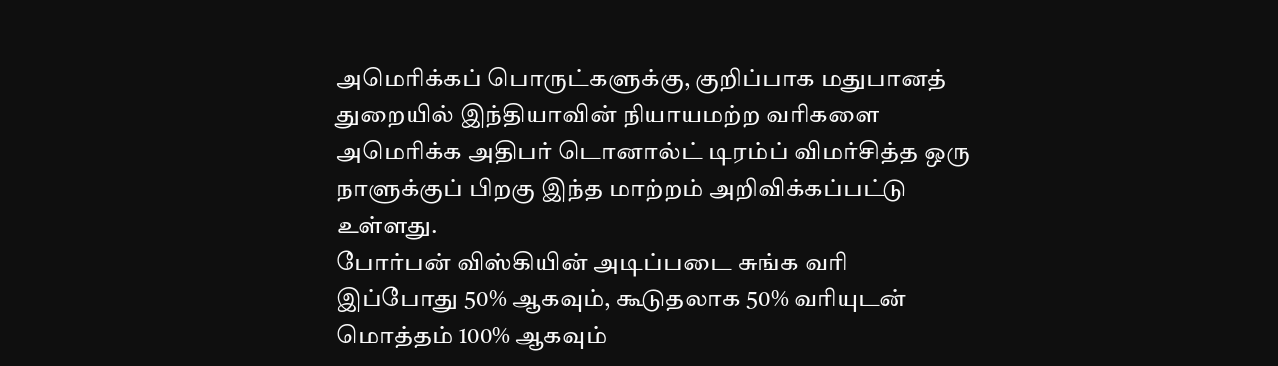அமெரிக்கப் பொருட்களுக்கு, குறிப்பாக மதுபானத் துறையில் இந்தியாவின் நியாயமற்ற வரிகளை அமெரிக்க அதிபர் டொனால்ட் டிரம்ப் விமர்சித்த ஒரு நாளுக்குப் பிறகு இந்த மாற்றம் அறிவிக்கப்பட்டு உள்ளது.
போர்பன் விஸ்கியின் அடிப்படை சுங்க வரி இப்போது 50% ஆகவும், கூடுதலாக 50% வரியுடன் மொத்தம் 100% ஆகவும்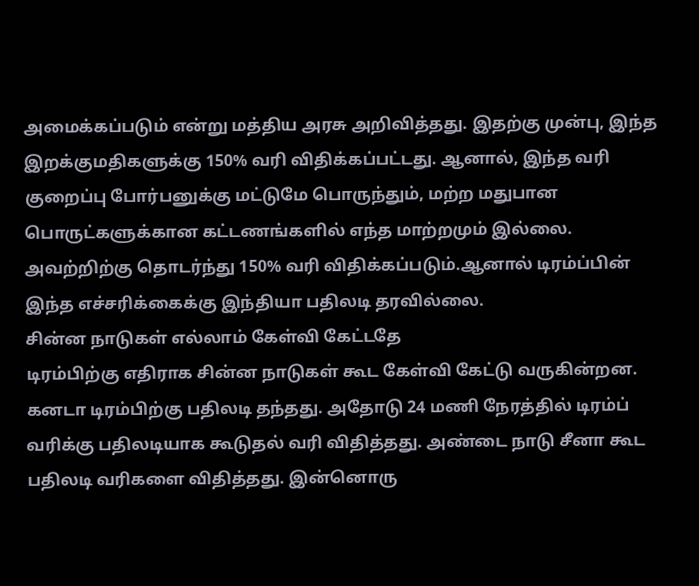அமைக்கப்படும் என்று மத்திய அரசு அறிவித்தது. இதற்கு முன்பு, இந்த இறக்குமதிகளுக்கு 150% வரி விதிக்கப்பட்டது. ஆனால், இந்த வரி குறைப்பு போர்பனுக்கு மட்டுமே பொருந்தும், மற்ற மதுபான பொருட்களுக்கான கட்டணங்களில் எந்த மாற்றமும் இல்லை. அவற்றிற்கு தொடர்ந்து 150% வரி விதிக்கப்படும்.ஆனால் டிரம்ப்பின் இந்த எச்சரிக்கைக்கு இந்தியா பதிலடி தரவில்லை.
சின்ன நாடுகள் எல்லாம் கேள்வி கேட்டதே
டிரம்பிற்கு எதிராக சின்ன நாடுகள் கூட கேள்வி கேட்டு வருகின்றன. கனடா டிரம்பிற்கு பதிலடி தந்தது. அதோடு 24 மணி நேரத்தில் டிரம்ப் வரிக்கு பதிலடியாக கூடுதல் வரி விதித்தது. அண்டை நாடு சீனா கூட பதிலடி வரிகளை விதித்தது. இன்னொரு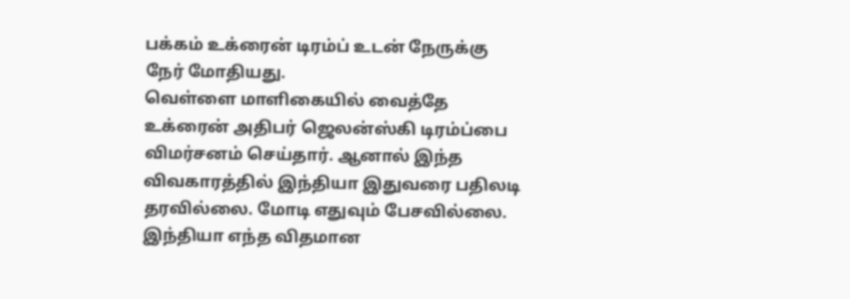பக்கம் உக்ரைன் டிரம்ப் உடன் நேருக்கு நேர் மோதியது.
வெள்ளை மாளிகையில் வைத்தே உக்ரைன் அதிபர் ஜெலன்ஸ்கி டிரம்ப்பை விமர்சனம் செய்தார். ஆனால் இந்த விவகாரத்தில் இந்தியா இதுவரை பதிலடி தரவில்லை. மோடி எதுவும் பேசவில்லை. இந்தியா எந்த விதமான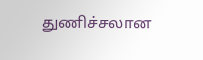துணிச்சலான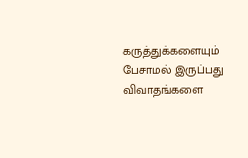கருத்துக்களையும் பேசாமல் இருப்பது விவாதங்களை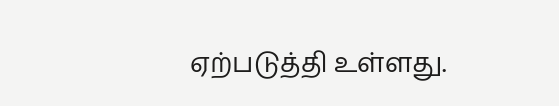ஏற்படுத்தி உள்ளது.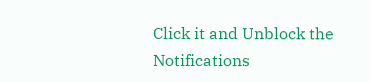Click it and Unblock the Notifications